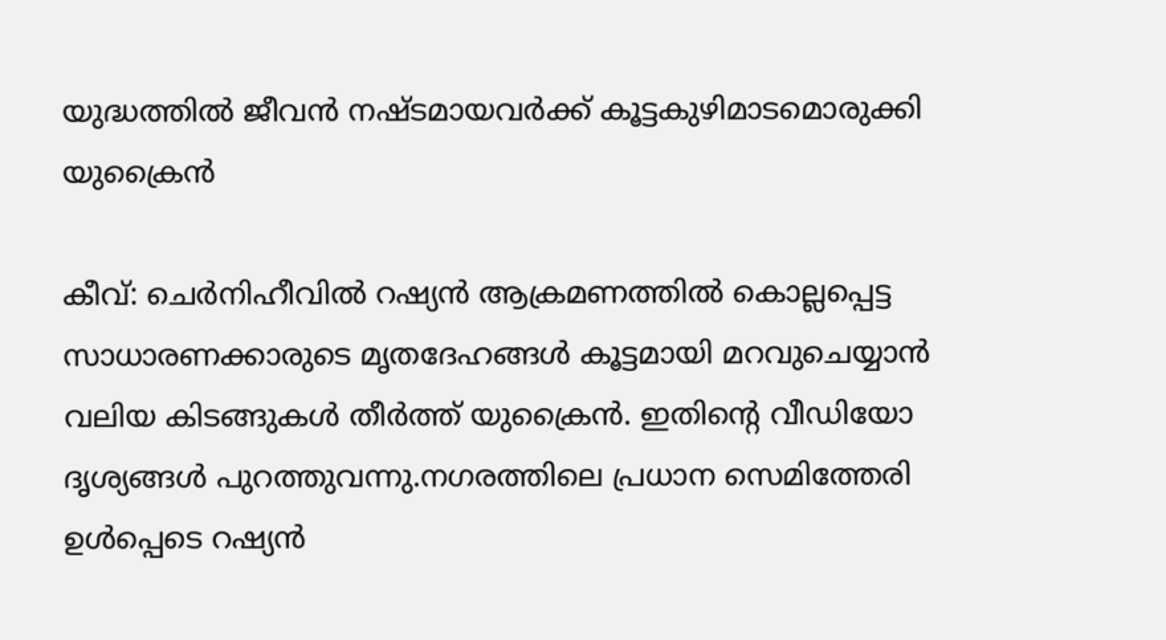യുദ്ധത്തില്‍ ജീവന്‍ നഷ്ടമായവര്‍ക്ക് കൂട്ടകുഴിമാടമൊരുക്കി യുക്രൈന്‍

കീവ്: ചെര്‍നിഹീവില്‍ റഷ്യന്‍ ആക്രമണത്തില്‍ കൊല്ലപ്പെട്ട സാധാരണക്കാരുടെ മൃതദേഹങ്ങള്‍ കൂട്ടമായി മറവുചെയ്യാന്‍ വലിയ കിടങ്ങുകള്‍ തീര്‍ത്ത് യുക്രൈന്‍. ഇതിന്റെ വീഡിയോ ദൃശ്യങ്ങള്‍ പുറത്തുവന്നു.നഗരത്തിലെ പ്രധാന സെമിത്തേരി ഉള്‍പ്പെടെ റഷ്യന്‍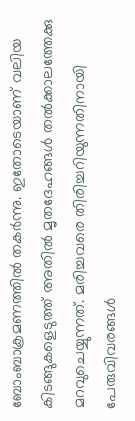ബോംബാക്രമണത്തില്‍ തകര്‍ന്നു. ഇതോടെയാണ് വലിയ കിടങ്ങുകളെടുത്ത് അതില്‍ മൃതദേഹങ്ങള്‍ തല്‍ക്കാലത്തേക്കു മറവുചെയ്യുന്നത്. മരിച്ചവരെ തിരിച്ചറിയുന്നതിനായി പേരുവിവരങ്ങള്‍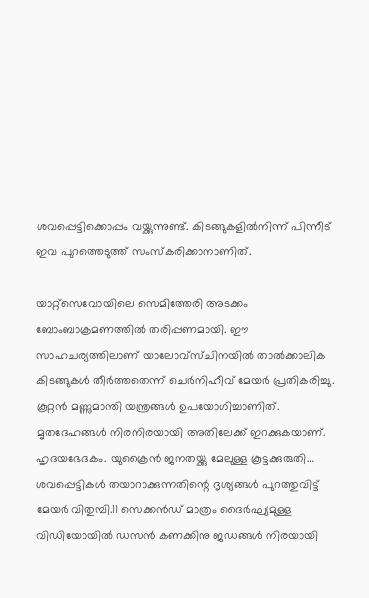ശവപ്പെട്ടിക്കൊപ്പം വയ്ക്കുന്നുണ്ട്. കിടങ്ങുകളില്‍നിന്ന് പിന്നീട് ഇവ പുറത്തെടുത്ത് സംസ്‌കരിക്കാനാണിത്.

യാറ്റ്സെവോയിലെ സെമിത്തേരി അടക്കം ബോംബാക്രമണത്തില്‍ തരിപ്പണമായി. ഈ സാഹചര്യത്തിലാണ് യാലോവ്സ്ചിനയില്‍ താല്‍ക്കാലിക കിടങ്ങുകള്‍ തീര്‍ത്തതെന്ന് ചെര്‍നിഹീവ് മേയര്‍ പ്രതികരിച്ചു. കൂറ്റന്‍ മണ്ണുമാന്തി യന്ത്രങ്ങള്‍ ഉപയോഗിച്ചാണിത്. മൃതദേഹങ്ങള്‍ നിരനിരയായി അതിലേക്ക് ഇറക്കുകയാണ്. ഹൃദയഭേദകം. യുക്രൈന്‍ ജനതയ്ക്കു മേലുള്ള കൂട്ടക്കുരുതി… ശവപ്പെട്ടികള്‍ തയാറാക്കുന്നതിന്റെ ദൃശ്യങ്ങള്‍ പുറത്തുവിട്ട് മേയര്‍ വിതുമ്പി.11 സെക്കന്‍ഡ് മാത്രം ദൈര്‍ഘ്യമുള്ള വിഡിയോയില്‍ ഡസന്‍ കണക്കിനു ജഡങ്ങള്‍ നിരയായി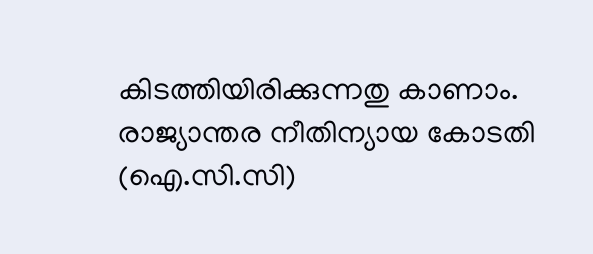കിടത്തിയിരിക്കുന്നതു കാണാം. രാജ്യാന്തര നീതിന്യായ കോടതി (ഐ.സി.സി)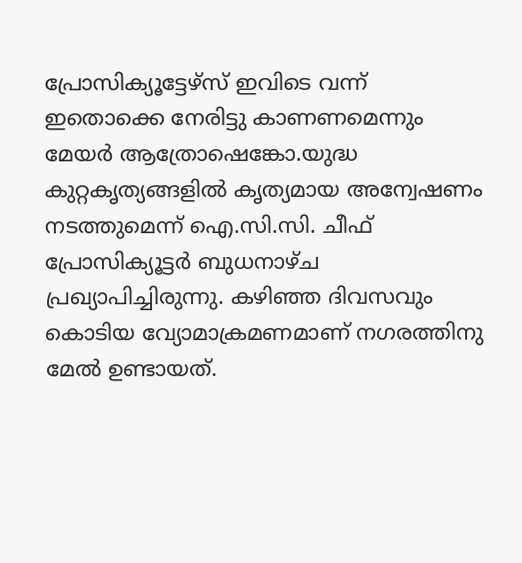പ്രോസിക്യൂട്ടേഴ്സ് ഇവിടെ വന്ന് ഇതൊക്കെ നേരിട്ടു കാണണമെന്നും മേയര്‍ ആത്രോഷെങ്കോ.യുദ്ധ കുറ്റകൃത്യങ്ങളില്‍ കൃത്യമായ അന്വേഷണം നടത്തുമെന്ന് ഐ.സി.സി. ചീഫ് പ്രോസിക്യൂട്ടര്‍ ബുധനാഴ്ച പ്രഖ്യാപിച്ചിരുന്നു. കഴിഞ്ഞ ദിവസവും കൊടിയ വ്യോമാക്രമണമാണ് നഗരത്തിനു മേല്‍ ഉണ്ടായത്.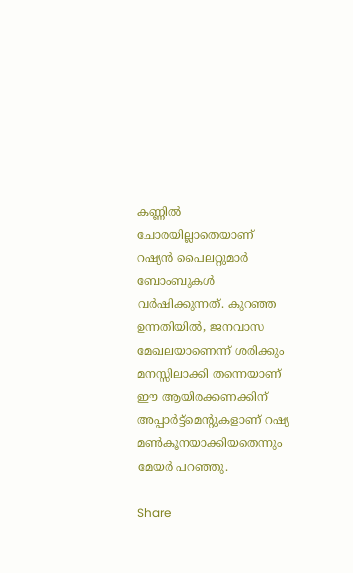കണ്ണില്‍ ചോരയില്ലാതെയാണ് റഷ്യന്‍ പൈലറ്റുമാര്‍ ബോംബുകള്‍ വര്‍ഷിക്കുന്നത്. കുറഞ്ഞ ഉന്നതിയില്‍, ജനവാസ മേഖലയാണെന്ന് ശരിക്കും മനസ്സിലാക്കി തന്നെയാണ് ഈ ആയിരക്കണക്കിന് അപ്പാര്‍ട്ട്മെന്റുകളാണ് റഷ്യ മണ്‍കൂനയാക്കിയതെന്നും മേയര്‍ പറഞ്ഞു.

Share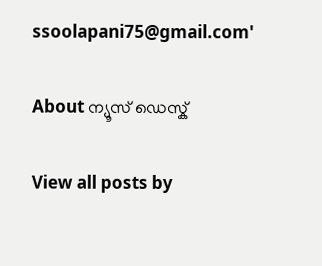ssoolapani75@gmail.com'

About ന്യൂസ് ഡെസ്ക്

View all posts by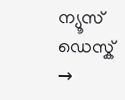ന്യൂസ് ഡെസ്ക് →